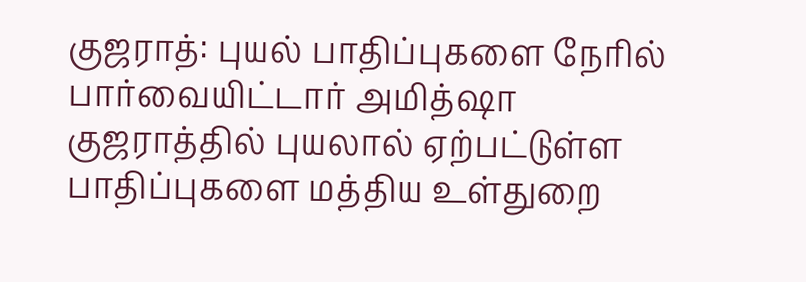குஜராத்: புயல் பாதிப்புகளை நேரில் பார்வையிட்டார் அமித்ஷா
குஜராத்தில் புயலால் ஏற்பட்டுள்ள பாதிப்புகளை மத்திய உள்துறை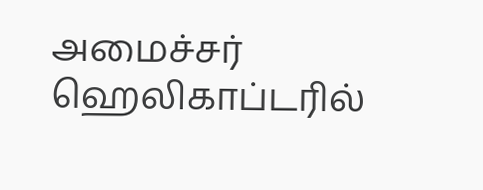அமைச்சர் ஹெலிகாப்டரில்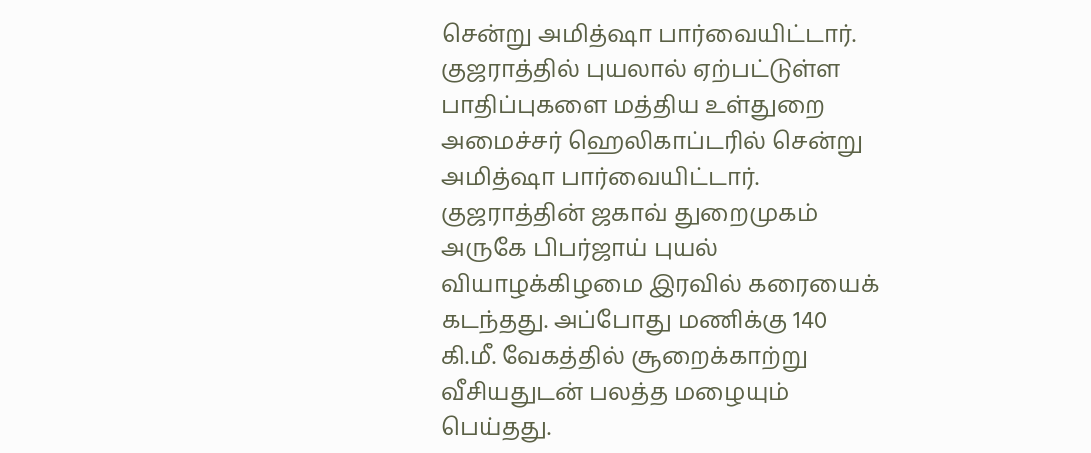சென்று அமித்ஷா பார்வையிட்டார்.
குஜராத்தில் புயலால் ஏற்பட்டுள்ள பாதிப்புகளை மத்திய உள்துறை அமைச்சர் ஹெலிகாப்டரில் சென்று அமித்ஷா பார்வையிட்டார்.
குஜராத்தின் ஜகாவ் துறைமுகம் அருகே பிபர்ஜாய் புயல் வியாழக்கிழமை இரவில் கரையைக் கடந்தது. அப்போது மணிக்கு 140 கி.மீ. வேகத்தில் சூறைக்காற்று வீசியதுடன் பலத்த மழையும் பெய்தது.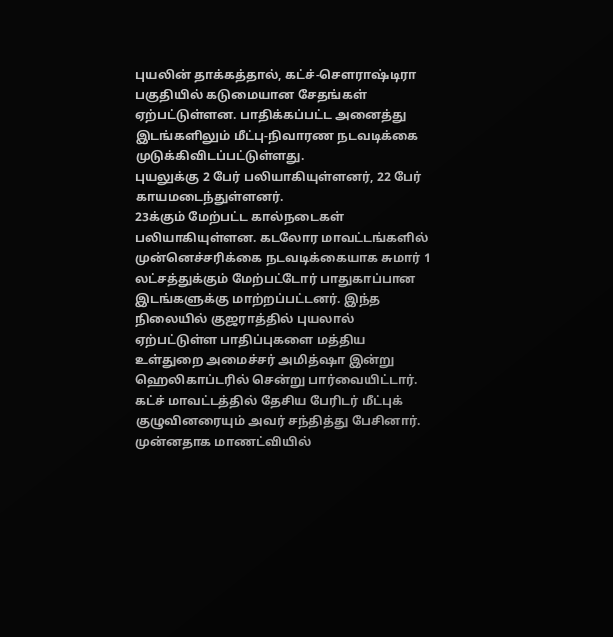புயலின் தாக்கத்தால், கட்ச்-செளராஷ்டிரா பகுதியில் கடுமையான சேதங்கள் ஏற்பட்டுள்ளன. பாதிக்கப்பட்ட அனைத்து இடங்களிலும் மீட்பு-நிவாரண நடவடிக்கை முடுக்கிவிடப்பட்டுள்ளது.
புயலுக்கு 2 பேர் பலியாகியுள்ளனர், 22 பேர் காயமடைந்துள்ளனர்.
23க்கும் மேற்பட்ட கால்நடைகள் பலியாகியுள்ளன. கடலோர மாவட்டங்களில் முன்னெச்சரிக்கை நடவடிக்கையாக சுமார் 1 லட்சத்துக்கும் மேற்பட்டோர் பாதுகாப்பான இடங்களுக்கு மாற்றப்பட்டனர். இந்த நிலையில் குஜராத்தில் புயலால் ஏற்பட்டுள்ள பாதிப்புகளை மத்திய உள்துறை அமைச்சர் அமித்ஷா இன்று ஹெலிகாப்டரில் சென்று பார்வையிட்டார்.
கட்ச் மாவட்டத்தில் தேசிய பேரிடர் மீட்புக் குழுவினரையும் அவர் சந்தித்து பேசினார். முன்னதாக மாணட்வியில்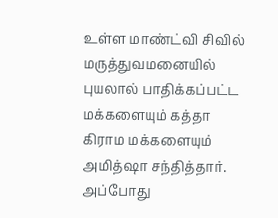உள்ள மாண்ட்வி சிவில் மருத்துவமனையில் புயலால் பாதிக்கப்பட்ட மக்களையும் கத்தா கிராம மக்களையும் அமித்ஷா சந்தித்தார். அப்போது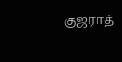குஜராத்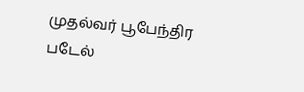முதல்வர் பூபேந்திர படேல்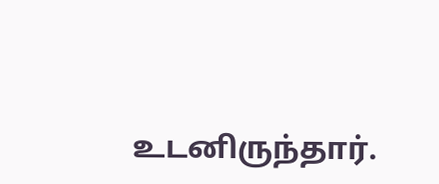உடனிருந்தார்.